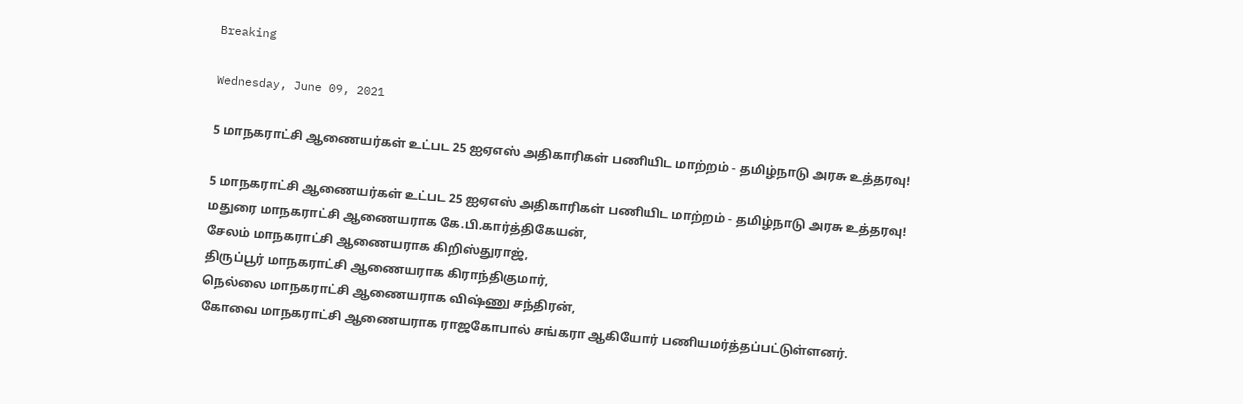Breaking

Wednesday, June 09, 2021

5 மாநகராட்சி ஆணையர்கள் உட்பட 25 ஐஏஎஸ் அதிகாரிகள் பணியிட மாற்றம் - தமிழ்நாடு அரசு உத்தரவு!

5 மாநகராட்சி ஆணையர்கள் உட்பட 25 ஐஏஎஸ் அதிகாரிகள் பணியிட மாற்றம் - தமிழ்நாடு அரசு உத்தரவு!
மதுரை மாநகராட்சி ஆணையராக கே.பி.கார்த்திகேயன்,
சேலம் மாநகராட்சி ஆணையராக கிறிஸ்துராஜ்,
திருப்பூர் மாநகராட்சி ஆணையராக கிராந்திகுமார்,
நெல்லை மாநகராட்சி ஆணையராக விஷ்ணு சந்திரன்,
கோவை மாநகராட்சி ஆணையராக ராஜகோபால் சங்கரா ஆகியோர் பணியமர்த்தப்பட்டுள்ளனர்.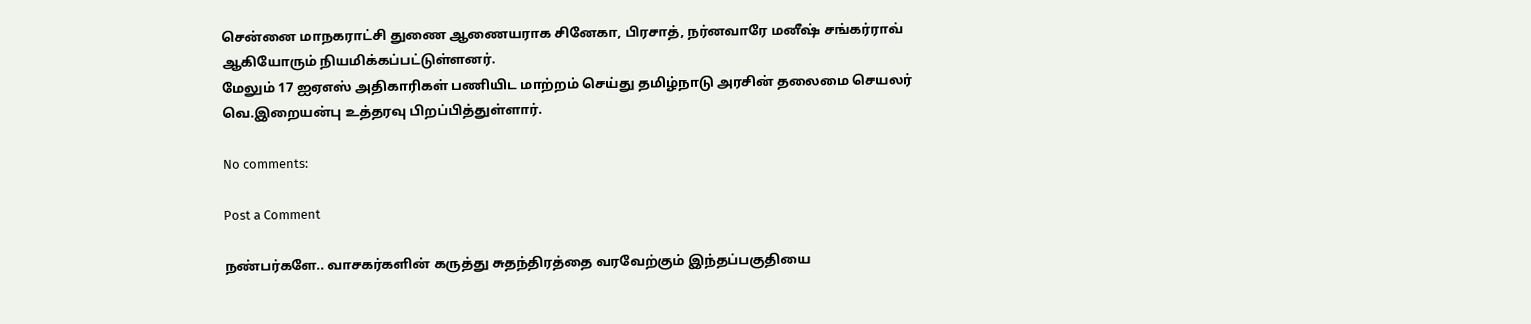சென்னை மாநகராட்சி துணை ஆணையராக சினேகா, பிரசாத், நர்னவாரே மனீஷ் சங்கர்ராவ் ஆகியோரும் நியமிக்கப்பட்டுள்ளனர்.
மேலும் 17 ஐஏஎஸ் அதிகாரிகள் பணியிட மாற்றம் செய்து தமிழ்நாடு அரசின் தலைமை செயலர் வெ.இறையன்பு உத்தரவு பிறப்பித்துள்ளார்.

No comments:

Post a Comment

நண்பர்களே.. வாசகர்களின் கருத்து சுதந்திரத்தை வரவேற்கும் இந்தப்பகுதியை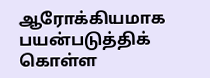ஆரோக்கியமாக பயன்படுத்திக் கொள்ள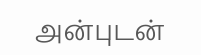அன்புடன்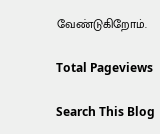வேண்டுகிறோம்.

Total Pageviews

Search This Blog